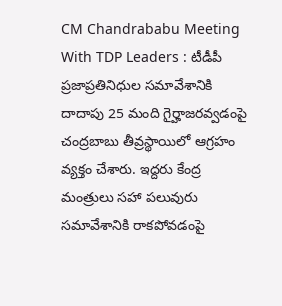CM Chandrababu Meeting With TDP Leaders : టీడీపీ ప్రజాప్రతినిధుల సమావేశానికి దాదాపు 25 మంది గైర్హాజరవ్వడంపై చంద్రబాబు తీవ్రస్థాయిలో ఆగ్రహం వ్యక్తం చేశారు. ఇద్దరు కేంద్ర మంత్రులు సహా పలువురు సమావేశానికి రాకపోవడంపై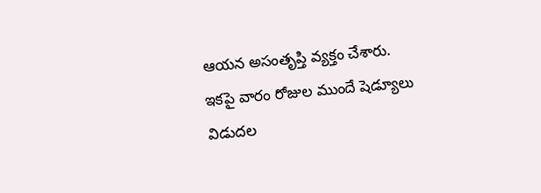ఆయన అసంతృప్తి వ్యక్తం చేశారు. ఇకపై వారం రోజుల ముందే షెడ్యూలు విడుదల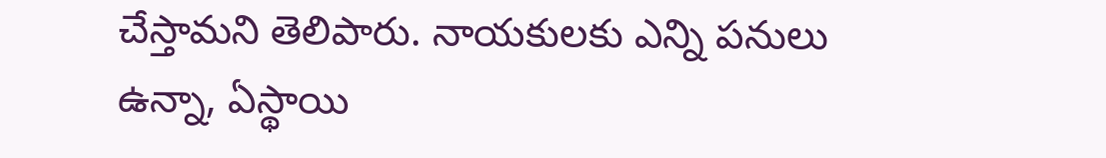చేస్తామని తెలిపారు. నాయకులకు ఎన్ని పనులు ఉన్నా, ఏస్థాయి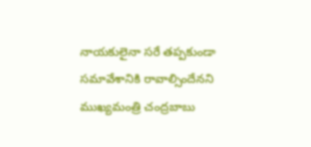నాయకులైనా సరే తప్పకుండా సమావేశానికి రావాల్సిందేనని ముఖ్యమంత్రి చంద్రబాబు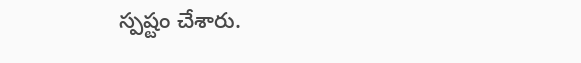స్పష్టం చేశారు.